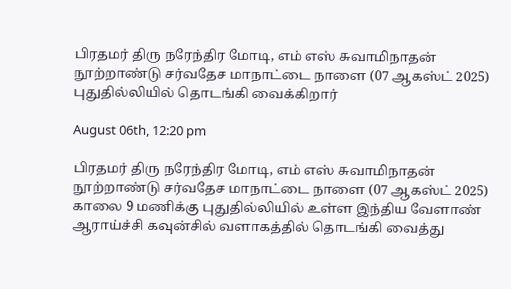பிரதமர் திரு நரேந்திர மோடி, எம் எஸ் சுவாமிநாதன் நூற்றாண்டு சர்வதேச மாநாட்டை நாளை (07 ஆகஸ்ட் 2025) புதுதில்லியில் தொடங்கி வைக்கிறார்

August 06th, 12:20 pm

பிரதமர் திரு நரேந்திர மோடி, எம் எஸ் சுவாமிநாதன் நூற்றாண்டு சர்வதேச மாநாட்டை நாளை (07 ஆகஸ்ட் 2025) காலை 9 மணிக்கு புதுதில்லியில் உள்ள இந்திய வேளாண் ஆராய்ச்சி கவுன்சில் வளாகத்தில் தொடங்கி வைத்து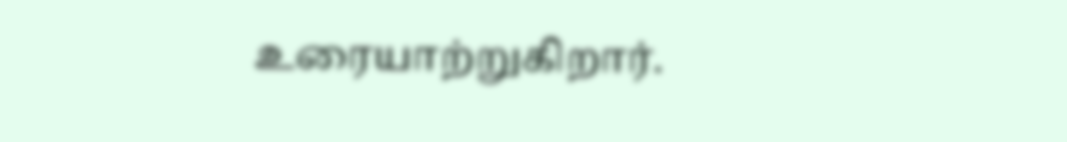உரையாற்றுகிறார்.